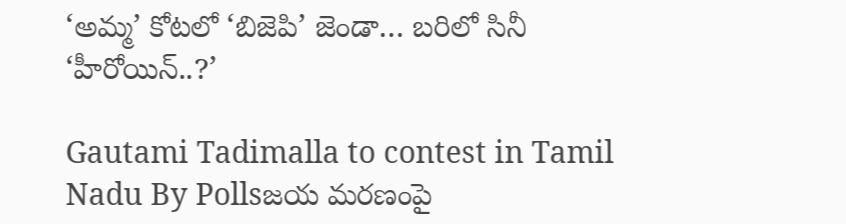‘అమ్మ’ కోటలో ‘బిజెపి’ జెండా… బరిలో సినీ ‘హీరోయిన్..?’

Gautami Tadimalla to contest in Tamil Nadu By Pollsజయ మరణంపై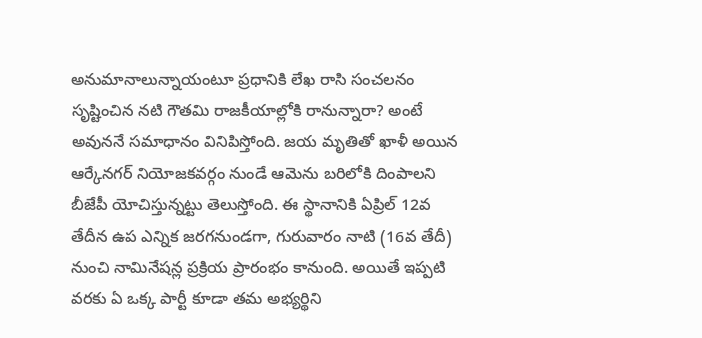అనుమానాలున్నాయంటూ ప్రధానికి లేఖ రాసి సంచలనం సృష్టించిన నటి గౌతమి రాజకీయాల్లోకి రానున్నారా? అంటే అవుననే సమాధానం వినిపిస్తోంది. జయ మృతితో ఖాళీ అయిన ఆర్కేనగర్ నియోజకవర్గం నుండే ఆమెను బరిలోకి దింపాలని బీజేపీ యోచిస్తున్నట్టు తెలుస్తోంది. ఈ స్థానానికి ఏప్రిల్ 12వ తేదీన ఉప ఎన్నిక జరగనుండగా, గురువారం నాటి (16వ తేదీ) నుంచి నామినేషన్ల ప్రక్రియ ప్రారంభం కానుంది. అయితే ఇప్పటి వరకు ఏ ఒక్క పార్టీ కూడా తమ అభ్యర్థిని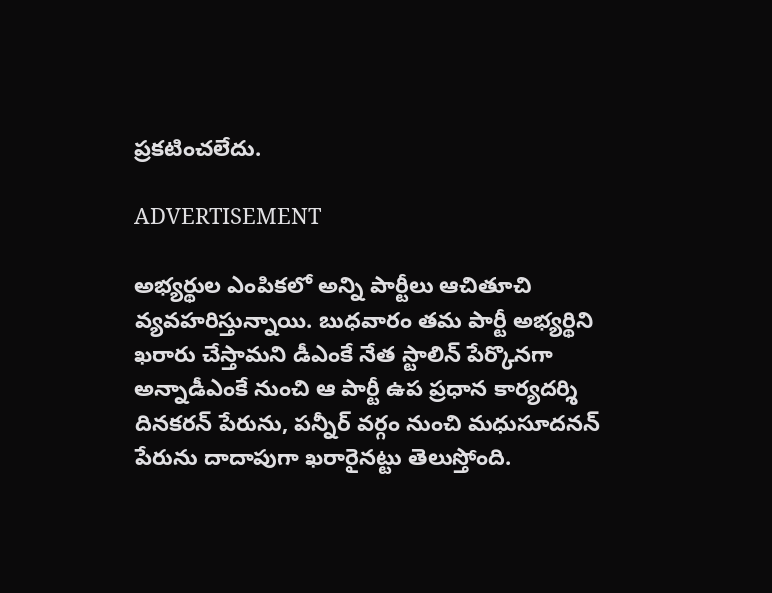ప్రకటించలేదు.

ADVERTISEMENT

అభ్యర్థుల ఎంపికలో అన్ని పార్టీలు ఆచితూచి వ్యవహరిస్తున్నాయి. బుధవారం తమ పార్టీ అభ్యర్థిని ఖరారు చేస్తామని డీఎంకే నేత స్టాలిన్ పేర్కొనగా అన్నాడీఎంకే నుంచి ఆ పార్టీ ఉప ప్రధాన కార్యదర్శి దినకరన్ పేరును, పన్నీర్ వర్గం నుంచి మధుసూదనన్ పేరును దాదాపుగా ఖరారైనట్టు తెలుస్తోంది.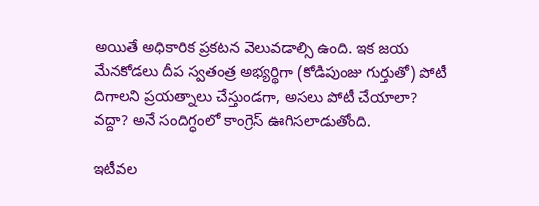అయితే అధికారిక ప్రకటన వెలువడాల్సి ఉంది. ఇక జయ మేనకోడలు దీప స్వతంత్ర అభ్యర్థిగా (కోడిపుంజు గుర్తుతో) పోటీ దిగాలని ప్రయత్నాలు చేస్తుండగా, అసలు పోటీ చేయాలా? వద్దా? అనే సందిగ్ధంలో కాంగ్రెస్ ఊగిసలాడుతోంది.

ఇటీవల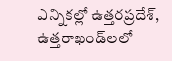ఎన్నికల్లో ఉత్తరప్రదేశ్, ఉత్తరాఖండ్‌లలో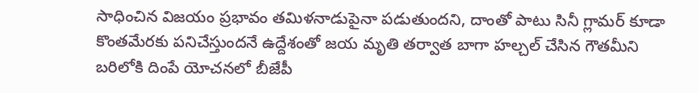సాధించిన విజయం ప్రభావం తమిళనాడుపైనా పడుతుందని, దాంతో పాటు సినీ గ్లామర్ కూడా కొంతమేరకు పనిచేస్తుందనే ఉద్దేశంతో జయ మృతి తర్వాత బాగా హల్చల్ చేసిన గౌతమీని బరిలోకి దింపే యోచనలో బీజేపీ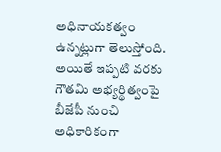అధినాయకత్వం ఉన్నట్లుగా తెలుస్తోంది. అయితే ఇప్పటి వరకు గౌతమి అభ్యర్థిత్వంపై బీజేపీ నుంచి అధికారికంగా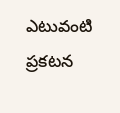ఎటువంటి ప్రకటన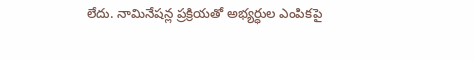లేదు. నామినేషన్ల ప్రక్రియతో అభ్యర్ధుల ఎంపికపై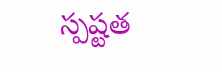స్పష్టత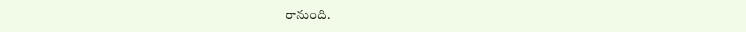రానుంది.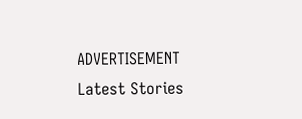ADVERTISEMENT
Latest Stories